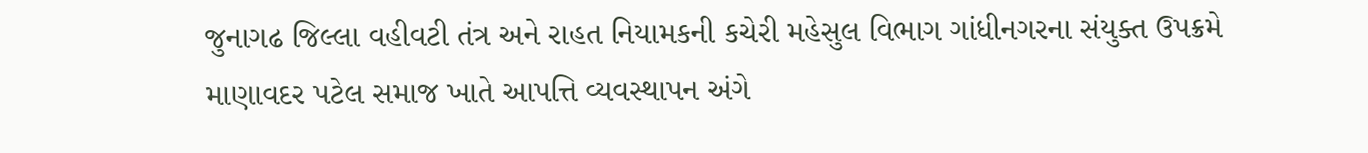જુનાગઢ જિલ્લા વહીવટી તંત્ર અને રાહત નિયામકની કચેરી મહેસુલ વિભાગ ગાંધીનગરના સંયુક્ત ઉપક્રમે માણાવદર પટેલ સમાજ ખાતે આપત્તિ વ્યવસ્થાપન અંગે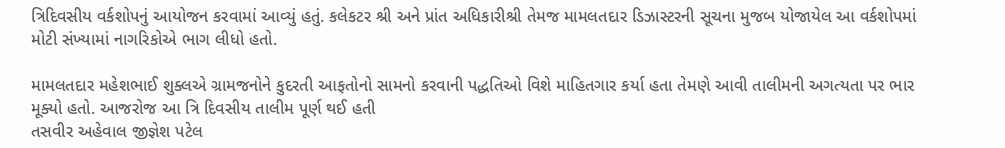ત્રિદિવસીય વર્કશોપનું આયોજન કરવામાં આવ્યું હતું. કલેકટર શ્રી અને પ્રાંત અધિકારીશ્રી તેમજ મામલતદાર ડિઝાસ્ટરની સૂચના મુજબ યોજાયેલ આ વર્કશોપમાં મોટી સંખ્યામાં નાગરિકોએ ભાગ લીધો હતો.

મામલતદાર મહેશભાઈ શુક્લએ ગ્રામજનોને કુદરતી આફતોનો સામનો કરવાની પદ્ધતિઓ વિશે માહિતગાર કર્યા હતા તેમણે આવી તાલીમની અગત્યતા પર ભાર મૂક્યો હતો. આજરોજ આ ત્રિ દિવસીય તાલીમ પૂર્ણ થઈ હતી
તસવીર અહેવાલ જીજ્ઞેશ પટેલ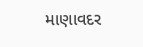માણાવદર